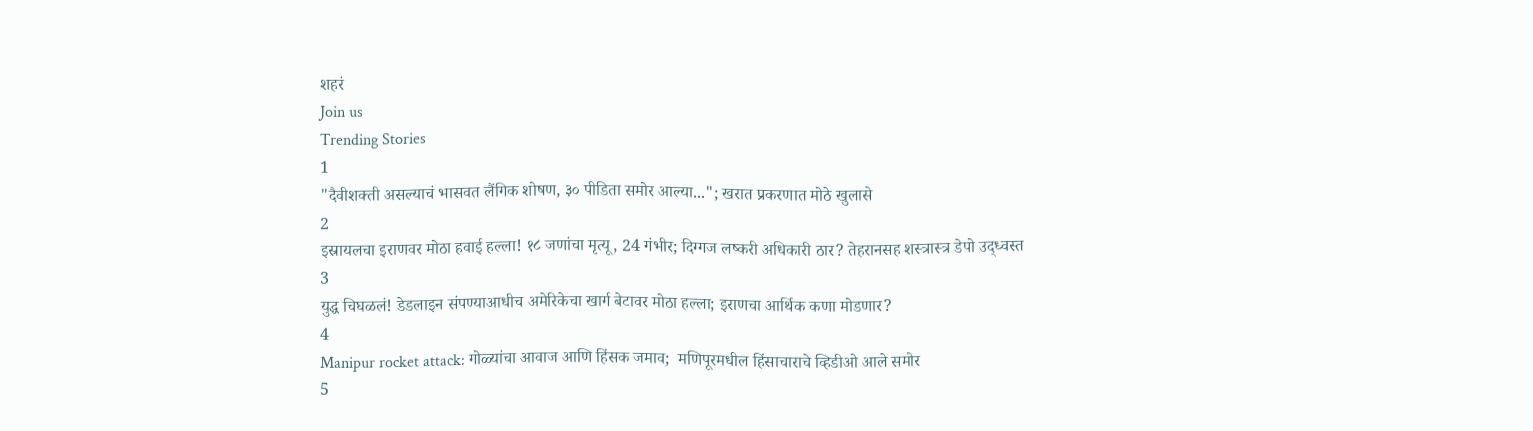शहरं
Join us
Trending Stories
1
"दैवीशक्ती असल्याचं भासवत लैंगिक शोषण, ३० पीडिता समोर आल्या..."; खरात प्रकरणात मोठे खुलासे
2
इस्रायलचा इराणवर मोठा हवाई हल्ला! १८ जणांचा मृत्यू, 24 गंभीर; दिग्गज लष्करी अधिकारी ठार? तेहरानसह शस्त्रास्त्र डेपो उद्ध्वस्त
3
युद्ध चिघळलं! डेडलाइन संपण्याआधीच अमेरिकेचा खार्ग बेटावर मोठा हल्ला; इराणचा आर्थिक कणा मोडणार?
4
Manipur rocket attack: गोळ्यांचा आवाज आणि हिंसक जमाव;  मणिपूरमधील हिंसाचाराचे व्हिडीओ आले समोर
5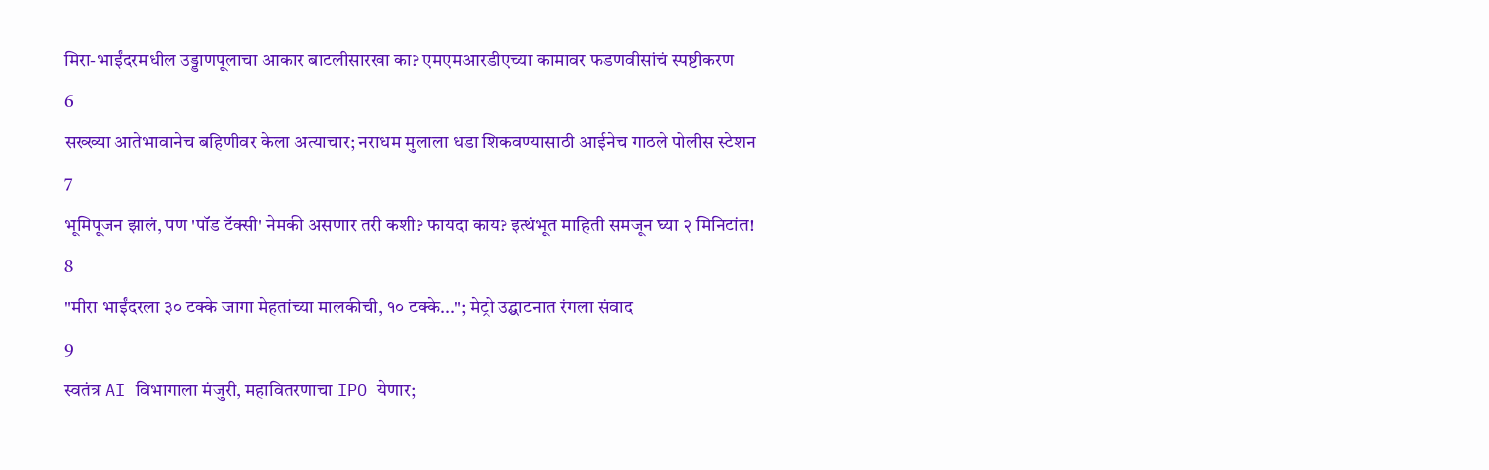मिरा-भाईंदरमधील उड्डाणपूलाचा आकार बाटलीसारखा का? एमएमआरडीएच्या कामावर फडणवीसांचं स्पष्टीकरण
6
सख्ख्या आतेभावानेच बहिणीवर केला अत्याचार; नराधम मुलाला धडा शिकवण्यासाठी आईनेच गाठले पोलीस स्टेशन
7
भूमिपूजन झालं, पण 'पॉड टॅक्सी' नेमकी असणार तरी कशी? फायदा काय? इत्थंभूत माहिती समजून घ्या २ मिनिटांत!
8
"मीरा भाईंदरला ३० टक्के जागा मेहतांच्या मालकीची, १० टक्के..."; मेट्रो उद्घाटनात रंगला संवाद
9
स्वतंत्र AI विभागाला मंजुरी, महावितरणाचा IPO येणार;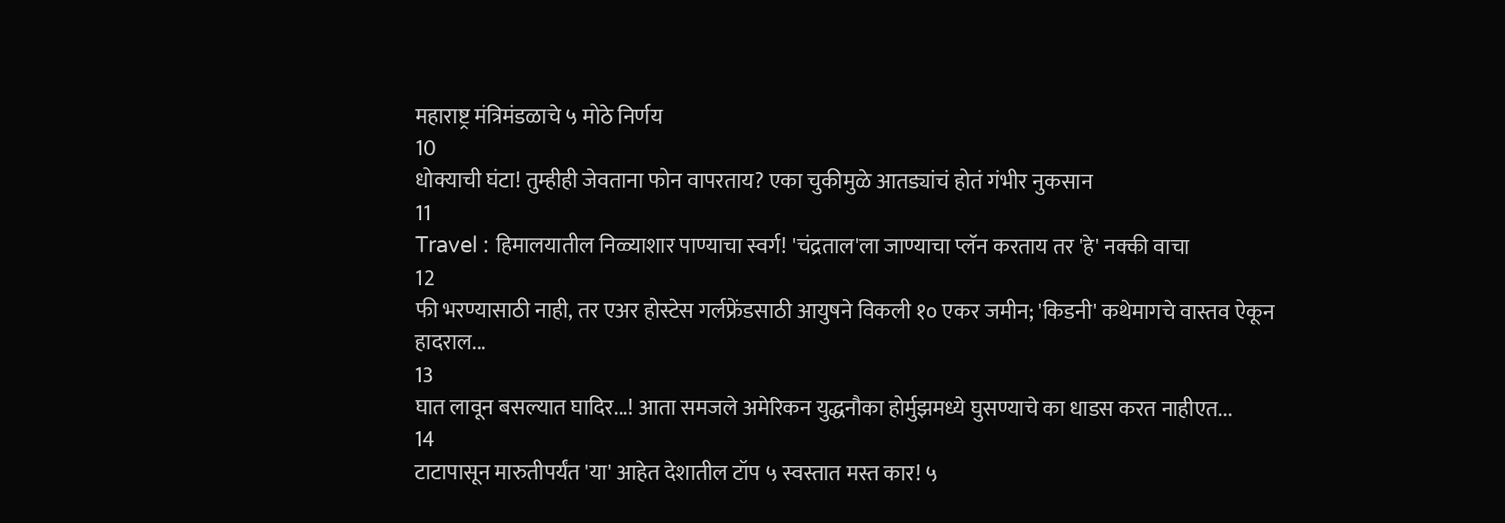महाराष्ट्र मंत्रिमंडळाचे ५ मोठे निर्णय
10
धोक्याची घंटा! तुम्हीही जेवताना फोन वापरताय? एका चुकीमुळे आतड्यांचं होतं गंभीर नुकसान
11
Travel : हिमालयातील निळ्याशार पाण्याचा स्वर्ग! 'चंद्रताल'ला जाण्याचा प्लॅन करताय तर 'हे' नक्की वाचा
12
फी भरण्यासाठी नाही, तर एअर होस्टेस गर्लफ्रेंडसाठी आयुषने विकली १० एकर जमीन; 'किडनी' कथेमागचे वास्तव ऐकून हादराल...
13
घात लावून बसल्यात घादिर...! आता समजले अमेरिकन युद्धनौका होर्मुझमध्ये घुसण्याचे का धाडस करत नाहीएत...
14
टाटापासून मारुतीपर्यंत 'या' आहेत देशातील टॉप ५ स्वस्तात मस्त कार! ५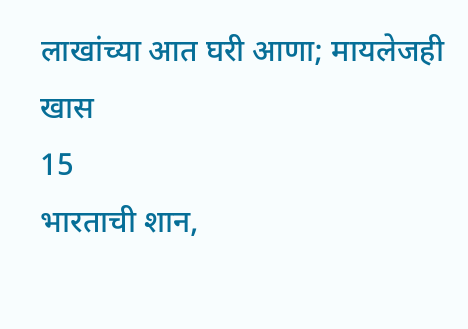लाखांच्या आत घरी आणा; मायलेजही खास
15
भारताची शान,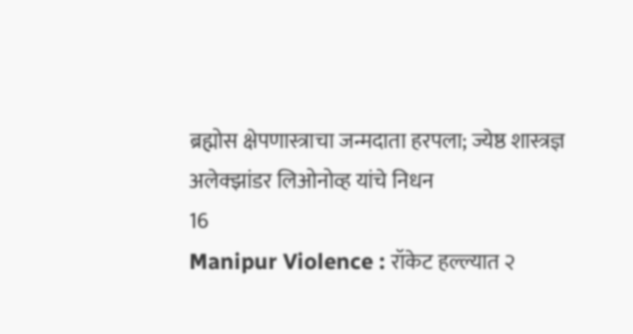ब्रह्मोस क्षेपणास्त्राचा जन्मदाता हरपला; ज्येष्ठ शास्त्रज्ञ अलेक्झांडर लिओनोव्ह यांचे निधन
16
Manipur Violence : रॉकेट हल्ल्यात २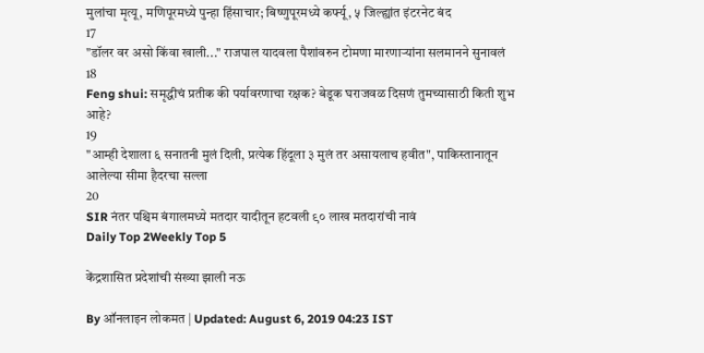मुलांचा मृत्यू, मणिपूरमध्ये पुन्हा हिंसाचार; बिष्णुपूरमध्ये कर्फ्यू, ५ जिल्ह्यांत इंटरनेट बंद
17
"डॉलर वर असो किंवा खाली..." राजपाल यादवला पैशांवरुन टोमणा मारणाऱ्यांना सलमानने सुनावलं
18
Feng shui: समृद्धीचं प्रतीक की पर्यावरणाचा रक्षक? बेडूक घराजवळ दिसणं तुमच्यासाठी किती शुभ आहे?
19
"आम्ही देशाला ६ सनातनी मुलं दिली, प्रत्येक हिंदूला ३ मुलं तर असायलाच हवीत", पाकिस्तानातून आलेल्या सीमा हैदरचा सल्ला
20
SIR नंतर पश्चिम बंगालमध्ये मतदार यादीतून हटवली ९० लाख मतदारांची नावं
Daily Top 2Weekly Top 5

केंद्रशासित प्रदेशांची संख्या झाली नऊ

By ऑनलाइन लोकमत | Updated: August 6, 2019 04:23 IST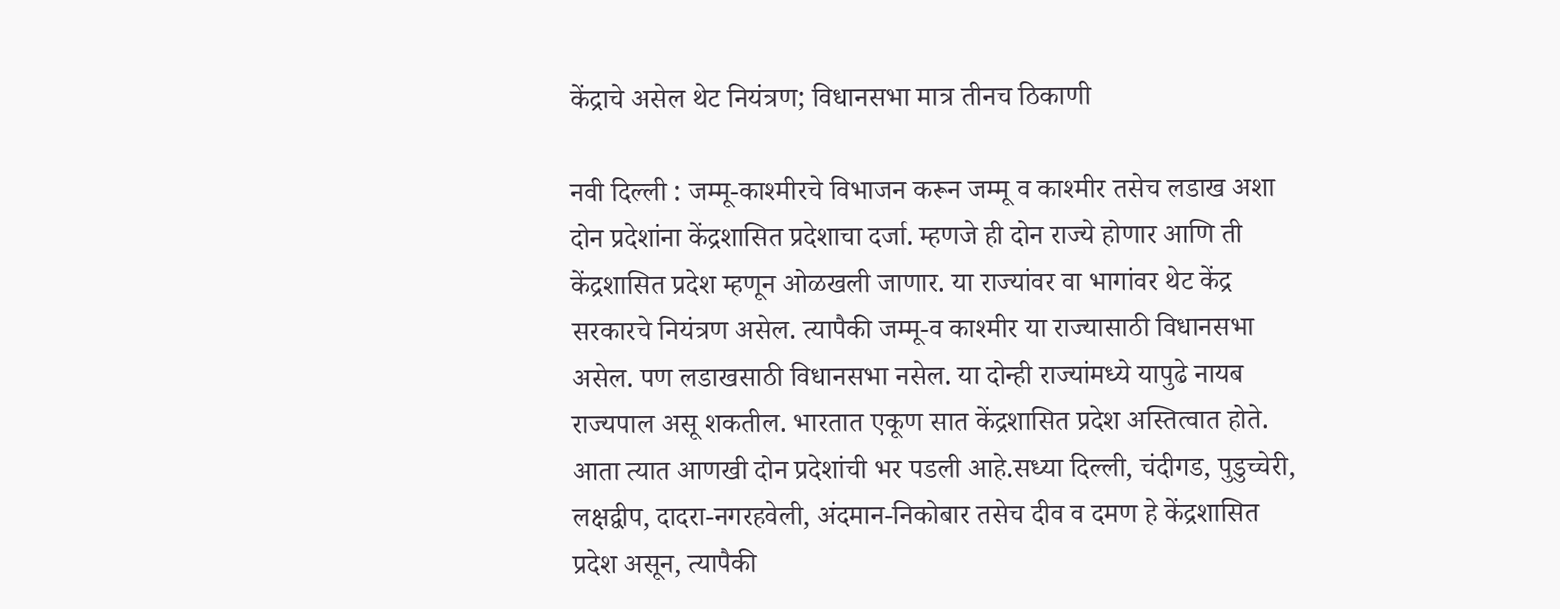केंद्राचे असेल थेट नियंत्रण; विधानसभा मात्र तीनच ठिकाणी

नवी दिल्ली : जम्मू-काश्मीरचे विभाजन करून जम्मू व काश्मीर तसेच लडाख अशा दोन प्रदेशांना केंद्रशासित प्रदेशाचा दर्जा. म्हणजे ही दोन राज्ये होणार आणि ती केंद्रशासित प्रदेश म्हणून ओळखली जाणार. या राज्यांवर वा भागांवर थेट केंद्र सरकारचे नियंत्रण असेल. त्यापैकी जम्मू-व काश्मीर या राज्यासाठी विधानसभा असेल. पण लडाखसाठी विधानसभा नसेल. या दोन्ही राज्यांमध्ये यापुढे नायब राज्यपाल असू शकतील. भारतात एकूण सात केंद्रशासित प्रदेश अस्तित्वात होते. आता त्यात आणखी दोन प्रदेशांची भर पडली आहे.सध्या दिल्ली, चंदीगड, पुडुच्चेरी, लक्षद्वीप, दादरा-नगरहवेली, अंदमान-निकोबार तसेच दीव व दमण हे केंद्रशासित प्रदेश असून, त्यापैकी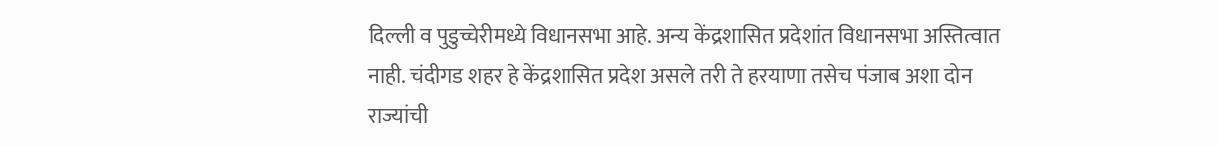दिल्ली व पुडुच्चेरीमध्ये विधानसभा आहे. अन्य केंद्रशासित प्रदेशांत विधानसभा अस्तित्वात नाही. चंदीगड शहर हे केंद्रशासित प्रदेश असले तरी ते हरयाणा तसेच पंजाब अशा दोन राज्यांची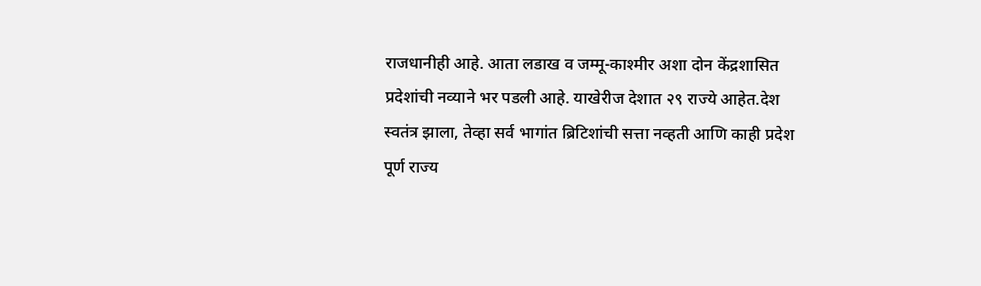राजधानीही आहे. आता लडाख व जम्मू-काश्मीर अशा दोन केंद्रशासित प्रदेशांची नव्याने भर पडली आहे. याखेरीज देशात २९ राज्ये आहेत.देश स्वतंत्र झाला, तेव्हा सर्व भागांत ब्रिटिशांची सत्ता नव्हती आणि काही प्रदेश पूर्ण राज्य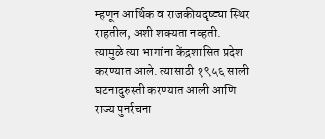म्हणून आर्थिक व राजकीयदृष्ट्या स्थिर राहतील, अशी शक्यता नव्हती. त्यामुळे त्या भागांना केंद्रशासित प्रदेश करण्यात आले. त्यासाठी १९५६ साली घटनादुरुस्ती करण्यात आली आणि राज्य पुनर्रचना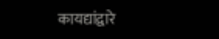कायद्यांद्वारे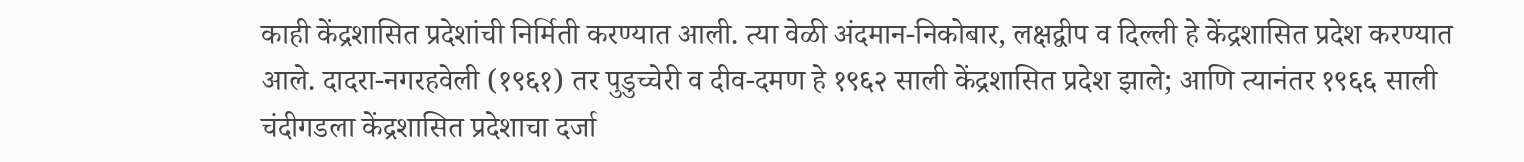काही केंद्रशासित प्रदेशांची निर्मिती करण्यात आली. त्या वेळी अंदमान-निकोबार, लक्षद्वीप व दिल्ली हे केंद्रशासित प्रदेश करण्यात आले. दादरा-नगरहवेली (१९६१) तर पुडुच्चेरी व दीव-दमण हे १९६२ साली केंद्रशासित प्रदेश झाले; आणि त्यानंतर १९६६ साली चंदीगडला केंद्रशासित प्रदेशाचा दर्जा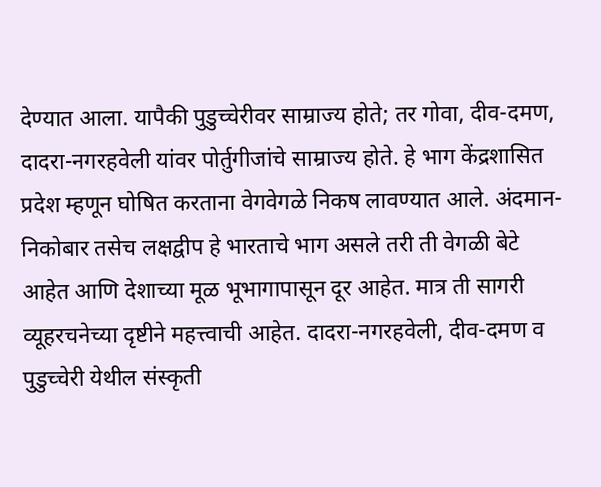देण्यात आला. यापैकी पुडुच्चेरीवर साम्राज्य होते; तर गोवा, दीव-दमण, दादरा-नगरहवेली यांवर पोर्तुगीजांचे साम्राज्य होते. हे भाग केंद्रशासित प्रदेश म्हणून घोषित करताना वेगवेगळे निकष लावण्यात आले. अंदमान-निकोबार तसेच लक्षद्वीप हे भारताचे भाग असले तरी ती वेगळी बेटे आहेत आणि देशाच्या मूळ भूभागापासून दूर आहेत. मात्र ती सागरी व्यूहरचनेच्या दृष्टीने महत्त्वाची आहेत. दादरा-नगरहवेली, दीव-दमण व पुडुच्चेरी येथील संस्कृती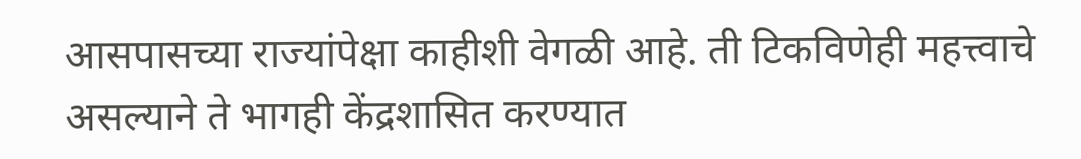आसपासच्या राज्यांपेक्षा काहीशी वेगळी आहे. ती टिकविणेही महत्त्वाचे असल्याने ते भागही केंद्रशासित करण्यात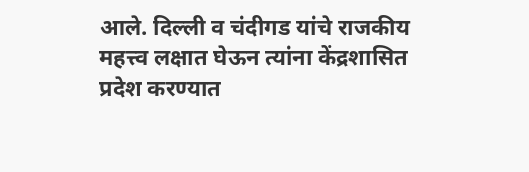आले. दिल्ली व चंदीगड यांचे राजकीय महत्त्व लक्षात घेऊन त्यांना केंद्रशासित प्रदेश करण्यात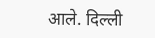आले. दिल्ली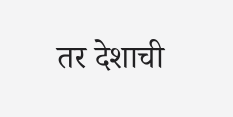तर देशाची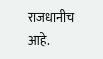राजधानीच आहे.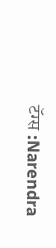टॅग्स :Narendra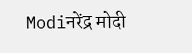Modiनरेंद्र मोदी